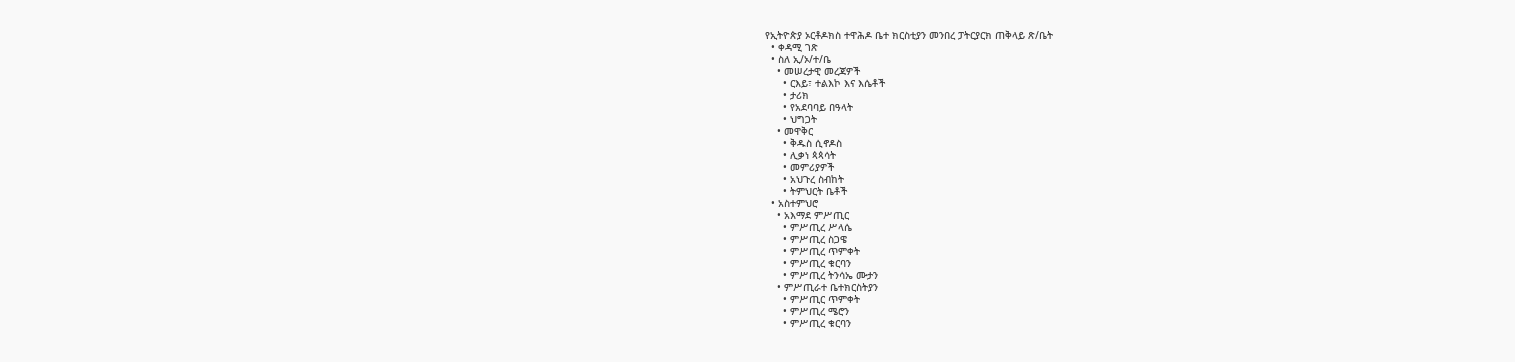የኢትዮጵያ ኦርቶዶክስ ተዋሕዶ ቤተ ክርስቲያን መንበረ ፓትርያርክ ጠቅላይ ጽ/ቤት
  • ቀዳሚ ገጽ
  • ስለ ኢ/ኦ/ተ/ቤ
    • መሠረታዊ መረጃዎች
      • ርእይ፣ ተልእኮ እና እሴቶች
      • ታሪክ
      • የአደባባይ በዓላት
      • ህግጋት
    • መዋቅር
      • ቅዱስ ሲኖዶስ
      • ሊቃነ ጳጳሳት
      • መምሪያዎች
      • አህጉረ ስብከት
      • ትምህርት ቤቶች
  • አስተምህሮ
    • አእማደ ምሥጢር
      • ምሥጢረ ሥላሴ
      • ምሥጢረ ስጋዌ
      • ምሥጢረ ጥምቀት
      • ምሥጢረ ቁርባን
      • ምሥጢረ ትንሳኤ ሙታን
    • ምሥጢራተ ቤተክርስትያን
      • ምሥጢር ጥምቀት
      • ምሥጢረ ሜሮን
      • ምሥጢረ ቁርባን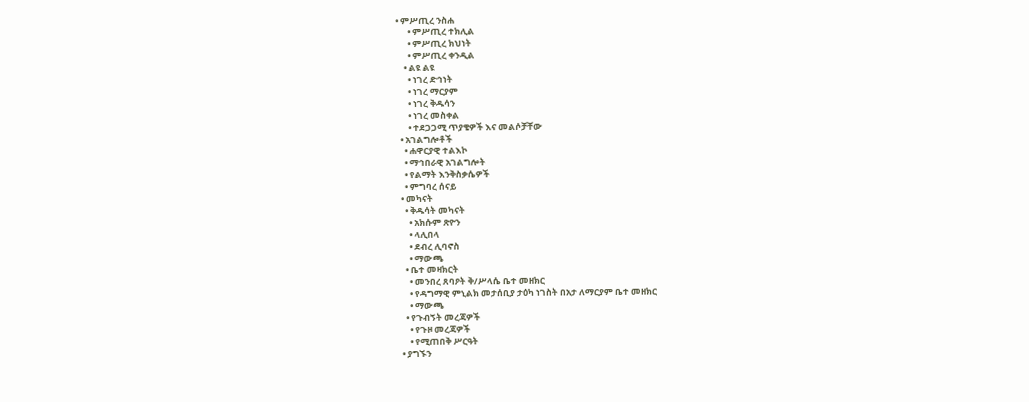• ምሥጢረ ንስሐ
      • ምሥጢረ ተክሊል
      • ምሥጢረ ክህነት
      • ምሥጢረ ቀንዲል
    • ልዩ ልዩ
      • ነገረ ድኅነት
      • ነገረ ማርያም
      • ነገረ ቅዱሳን
      • ነገረ መስቀል
      • ተደጋጋሚ ጥያቄዎች እና መልሶቻቸው
  • አገልግሎቶች
    • ሐዋርያዊ ተልእኮ
    • ማኅበራዊ አገልግሎት
    • የልማት እንቅስቃሴዎች
    • ምግባረ ሰናይ
  • መካናት
    • ቅዱሳት መካናት
      • አክሱም ጽዮን
      • ላሊበላ
      • ደብረ ሊባኖስ
      • ማውጫ
    • ቤተ መዛክርት
      • መንበረ ጸባዖት ቅ/ሥላሴ ቤተ መዘክር
      • የዳግማዊ ምኒልክ መታሰቢያ ታዕካ ነገስት በአታ ለማርያም ቤተ መዘክር
      • ማውጫ
    • የጉብኝት መረጃዎች
      • የጉዞ መረጃዎች
      • የሚጠበቅ ሥርዓት
  • ያግኙን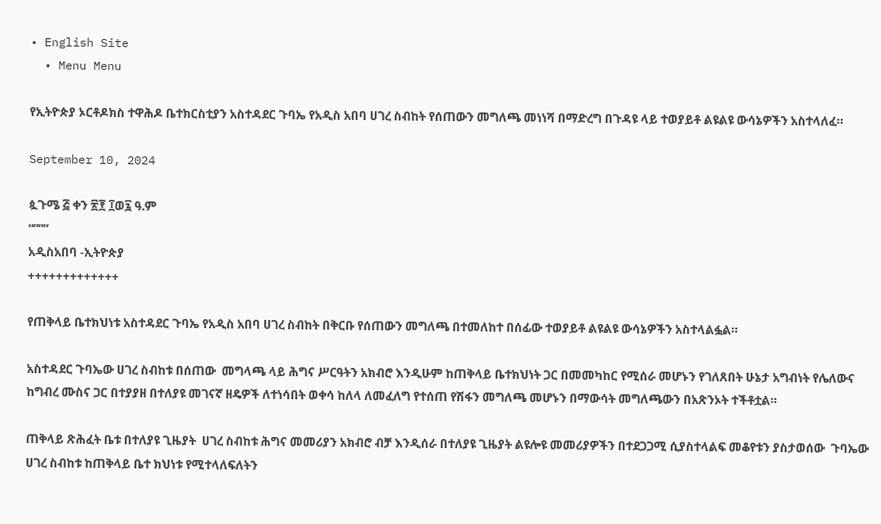• English Site
  • Menu Menu

የኢትዮጵያ ኦርቶዶክስ ተዋሕዶ ቤተክርስቲያን አስተዳደር ጉባኤ የአዲስ አበባ ሀገረ ስብከት የሰጠውን መግለጫ መነነሻ በማድረግ በጉዳዩ ላይ ተወያይቶ ልዩልዩ ውሳኔዎችን አስተላለፈ።

September 10, 2024

ጷጉሜ ፭ ቀን ፳፻ ፲ወ፯ ዓ.ም
“”””
አዲስአበባ -ኢትዮጵያ
+++++++++++++

የጠቅላይ ቤተክህነቱ አስተዳደር ጉባኤ የአዲስ አበባ ሀገረ ስብከት በቅርቡ የሰጠውን መግለጫ በተመለከተ በሰፊው ተወያይቶ ልዩልዩ ውሳኔዎችን አስተላልፏል።

አስተዳደር ጉባኤው ሀገረ ስብከቱ በሰጠው  መግላጫ ላይ ሕግና ሥርዓትን አክብሮ እንዲሁም ከጠቅላይ ቤተክህነት ጋር በመመካከር የሚሰራ መሆኑን የገለጸበት ሁኔታ አግብነት የሌለውና ከግብረ ሙስና ጋር በተያያዘ በተለያዩ መገናኛ ዘዴዎች ለተነሳበት ወቀሳ ከለላ ለመፈለግ የተሰጠ የሽፋን መግለጫ መሆኑን በማውሳት መግለጫውን በአጽንኦት ተችቶቷል።

ጠቅላይ ጽሕፈት ቤቱ በተለያዩ ጊዜያት  ሀገረ ስብከቱ ሕግና መመሪያን አክብሮ ብቻ እንዲሰራ በተለያዩ ጊዜያት ልዩሎዩ መመሪያዎችን በተደጋጋሚ ሲያስተላልፍ መቆየቱን ያስታወሰው  ጉባኤው ሀገረ ስብከቱ ከጠቅላይ ቤተ ክህነቱ የሚተላለፍለትን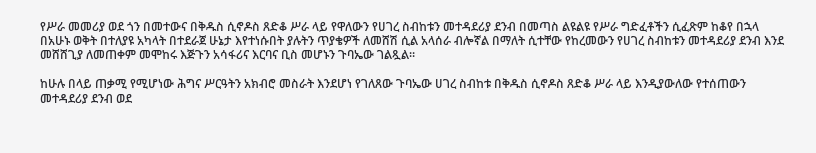የሥራ መመሪያ ወደ ጎን በመተውና በቅዱስ ሲኖዶስ ጸድቆ ሥራ ላይ የዋለውን የሀገረ ስብከቱን መተዳደሪያ ደንብ በመጣስ ልዩልዩ የሥራ ግድፈቶችን ሲፈጽም ከቆየ በኋላ በአሁኑ ወቅት በተለያዩ አካላት በተደራጀ ሁኔታ እየተነሱበት ያሉትን ጥያቄዎች ለመሸሽ ሲል አላሰራ ብሎኛል በማለት ሲተቸው የከረመውን የሀገረ ስብከቱን መተዳደሪያ ደንብ እንደ መሸሸጊያ ለመጠቀም መሞከሩ እጅጉን አሳፋሪና እርባና ቢስ መሆኑን ጉባኤው ገልጿል።

ከሁሉ በላይ ጠቃሚ የሚሆነው ሕግና ሥርዓትን አክብሮ መስራት እንደሆነ የገለጸው ጉባኤው ሀገረ ስብከቱ በቅዱስ ሲኖዶስ ጸድቆ ሥራ ላይ እንዲያውለው የተሰጠውን መተዳደሪያ ደንብ ወደ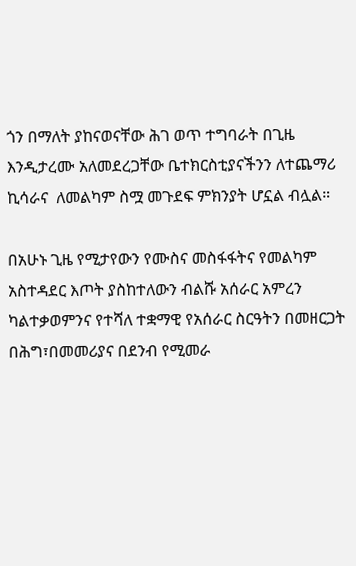ጎን በማለት ያከናወናቸው ሕገ ወጥ ተግባራት በጊዜ እንዲታረሙ አለመደረጋቸው ቤተክርስቲያናችንን ለተጨማሪ ኪሳራና  ለመልካም ስሟ መጉደፍ ምክንያት ሆኗል ብሏል።

በአሁኑ ጊዜ የሚታየውን የሙስና መስፋፋትና የመልካም አስተዳደር እጦት ያስከተለውን ብልሹ አሰራር አምረን ካልተቃወምንና የተሻለ ተቋማዊ የአሰራር ስርዓትን በመዘርጋት በሕግ፣በመመሪያና በደንብ የሚመራ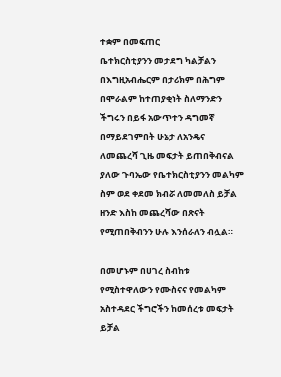ተቋም በመፍጠር
ቤተክርስቲያንን መታደግ ካልቻልን በእግዚአብሔርም በታሪክም በሕግም በሞራልም ከተጠያቂነት ስለማንድን ችግሩን በይፋ አውጥተን ዳግመኛ በማይደገምበት ሁኔታ ለአንዴና ለመጨረሻ ጊዜ መፍታት ይጠበቅብናል ያለው ጉባኤው የቤተክርስቲያንን መልካም ስም ወደ ቀደመ ክብሯ ለመመለስ ይቻል ዘንድ እስከ መጨረሻው በጽናት የሚጠበቅብንን ሁሉ እንሰራለን ብሏል።

በመሆኑም በሀገረ ስብከቱ የሚስተዋለውን የሙስናና የመልካም አስተዳደር ችግሮችን ከመሰረቱ መፍታት ይቻል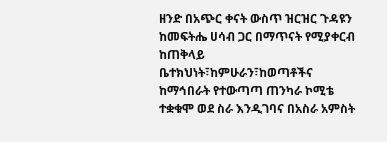ዘንድ በአጭር ቀናት ውስጥ ዝርዝር ጉዳዩን ከመፍትሔ ሀሳብ ጋር በማጥናት የሚያቀርብ ከጠቅላይ ቤተክህነት፣ከምሁራን፣ከወጣቶችና ከማኅበራት የተውጣጣ ጠንካራ ኮሚቴ ተቋቁሞ ወደ ስራ እንዲገባና በአስራ አምስት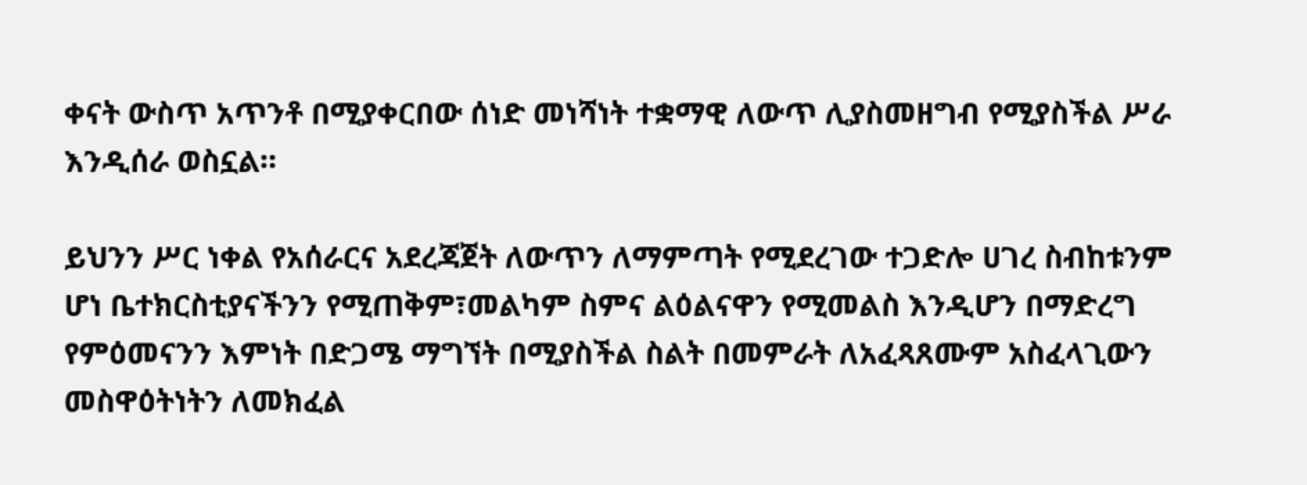ቀናት ውስጥ አጥንቶ በሚያቀርበው ሰነድ መነሻነት ተቋማዊ ለውጥ ሊያስመዘግብ የሚያስችል ሥራ እንዲሰራ ወስኗል።

ይህንን ሥር ነቀል የአሰራርና አደረጃጀት ለውጥን ለማምጣት የሚደረገው ተጋድሎ ሀገረ ስብከቱንም ሆነ ቤተክርስቲያናችንን የሚጠቅም፣መልካም ስምና ልዕልናዋን የሚመልስ እንዲሆን በማድረግ የምዕመናንን እምነት በድጋሜ ማግኘት በሚያስችል ስልት በመምራት ለአፈጻጸሙም አስፈላጊውን መስዋዕትነትን ለመክፈል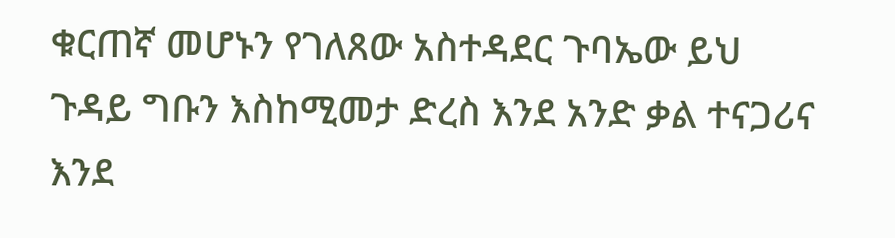ቁርጠኛ መሆኑን የገለጸው አስተዳደር ጉባኤው ይህ ጉዳይ ግቡን እስከሚመታ ድረስ እንደ አንድ ቃል ተናጋሪና እንደ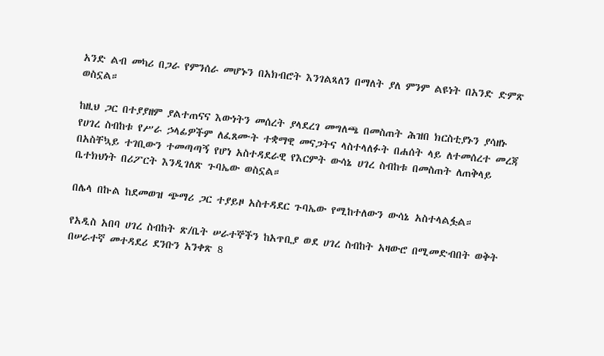አንድ ልብ መካሪ በጋራ የምንሰራ መሆኑን በአክብሮት እንገልጻለን በማለት ያለ ምንም ልዩነት በአንድ ድምጽ ወስኗል።

ከዚህ ጋር በተያያዘም ያልተጠናና እውነትን መሰረት ያላደረገ መግለጫ በመስጠት ሕዝበ ክርስቲያኑን ያሳዘኑ የሀገረ ስብከቱ የሥራ ኃላፊዎችም ለፈጸሙት ተቋማዊ መናጋትና ላስተላለፉት በሐሰት ላይ ለተመሰረተ መረጃ በአስቸኳይ ተገቢውን ተመጣጣኝ የሆነ አስተዳደራዊ የእርምት ውሳኔ ሀገረ ስብከቱ በመስጠት ለጠቅላይ ቤተክህነት በሪፖርት እንዲገለጽ ጉባኤው ወስኗል።

በሌላ በኩል ከደመወዝ ጭማሪ ጋር ተያይዞ አስተዳደር ጉባኤው የሚከተለውን ውሳኔ አስተላልፏል።

የአዲስ አበባ ሀገረ ስብከት ጽ/ቤት ሠራተኞችን ከአጥቢያ ወደ ሀገረ ስብከት አዛውሮ በሚመድብበት ወቅት በሠራተኛ መተዳደሪ ደንቡን አንቀጽ 8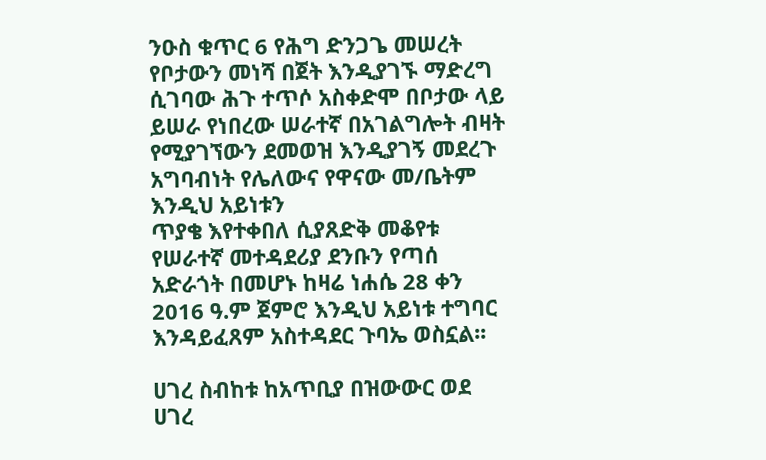ንዑስ ቁጥር 6 የሕግ ድንጋጌ መሠረት የቦታውን መነሻ በጀት እንዲያገኙ ማድረግ ሲገባው ሕጉ ተጥሶ አስቀድሞ በቦታው ላይ ይሠራ የነበረው ሠራተኛ በአገልግሎት ብዛት የሚያገኘውን ደመወዝ እንዲያገኝ መደረጉ አግባብነት የሌለውና የዋናው መ/ቤትም እንዲህ አይነቱን
ጥያቄ እየተቀበለ ሲያጸድቅ መቆየቱ የሠራተኛ መተዳደሪያ ደንቡን የጣሰ አድራጎት በመሆኑ ከዛሬ ነሐሴ 28 ቀን 2016 ዓ.ም ጀምሮ እንዲህ አይነቱ ተግባር እንዳይፈጸም አስተዳደር ጉባኤ ወስኗል፡፡

ሀገረ ስብከቱ ከአጥቢያ በዝውውር ወደ ሀገረ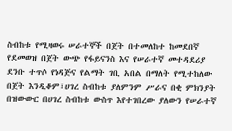ስብከቱ የሚዛወሩ ሠራተኞች በጀት በተመለከተ ከመደበኛ የደመወዝ በጀት ውጭ የፋይናንስ እና የሠራተኛ መተዳደሪያ ደንቡ ተጥሶ የነዳጅና የልማት ገቢ አበል በማለት የሚተከለው በጀት እንዲቆም፣ሀገረ ስብከቱ ያለምንም ሥራና በቂ ምክንያት በዝውውር በሀገረ ስብከቱ ውስጥ እየተገበረው ያለውን የሠራተኛ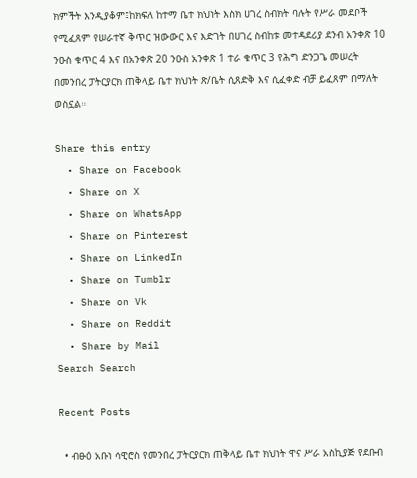ክምችት እንዲያቆም፤ከክፍለ ከተማ ቤተ ክህነት እስክ ሀገረ ስብክት ባሉት የሥራ መደቦች የሚፈጸም የሠራተኛ ቅጥር ዝውውር እና እድገት በሀገረ ስብከቱ መተዳደሪያ ደንብ አንቀጽ 10 ንዑስ ቁጥር 4 እና በአንቀጽ 20 ንዑስ አንቀጽ 1 ተራ ቁጥር 3 የሕግ ድንጋጌ መሠረት በመንበረ ፓትርያርክ ጠቅላይ ቤተ ክህነት ጽ/ቤት ሲጸድቅ እና ሲፈቀድ ብቻ ይፈጸም በማለት ወስኗል።

Share this entry
  • Share on Facebook
  • Share on X
  • Share on WhatsApp
  • Share on Pinterest
  • Share on LinkedIn
  • Share on Tumblr
  • Share on Vk
  • Share on Reddit
  • Share by Mail
Search Search

Recent Posts

  • ብፁዕ አቡነ ሳዊሮስ የመንበረ ፓትርያርክ ጠቅላይ ቤተ ክህነት ዋና ሥራ አስኪያጅ የደቡብ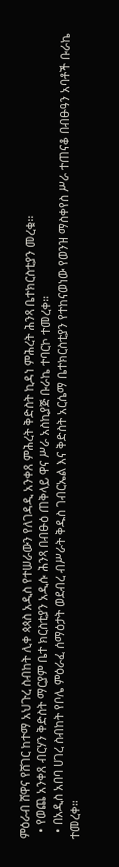ምዕራብ ሸዋና የሸገር ከተማ አህጉረ ስብከት ሊቀ ጳጳስ አዲስ የተሠራውን የለገዳዲ አንቀጸ ምሕረት ቅድስት ኪዳነ ምሕረት ሕንጻ ቤተክርስቲያን መረቁ፡፡
  • የወጨ አንቀጸ ብርሃን ቅድስት ማርያም ቤተ ክርስቲያን አዲሱ ሕንጻ በብፁዕ ጠቅላይ ዋና ሥራ አስኪያጅ ቡራኬ ተባርኮ ተመረቀ።
  • በአዲስ አበባ ሀገረ ስብከት የቦሌ ምዕራፈ ሰማዕታት ወደብረ ብሥራት ቅዱስ ገብርኤል እና ቅድስት አርሴማ ቤተክርስቲያን የተከናወነው የወንዝ ማስቀየስ ሥራ ተጠናቆ በብፁዓን አባቶች ቡራኬ ተመረቀ።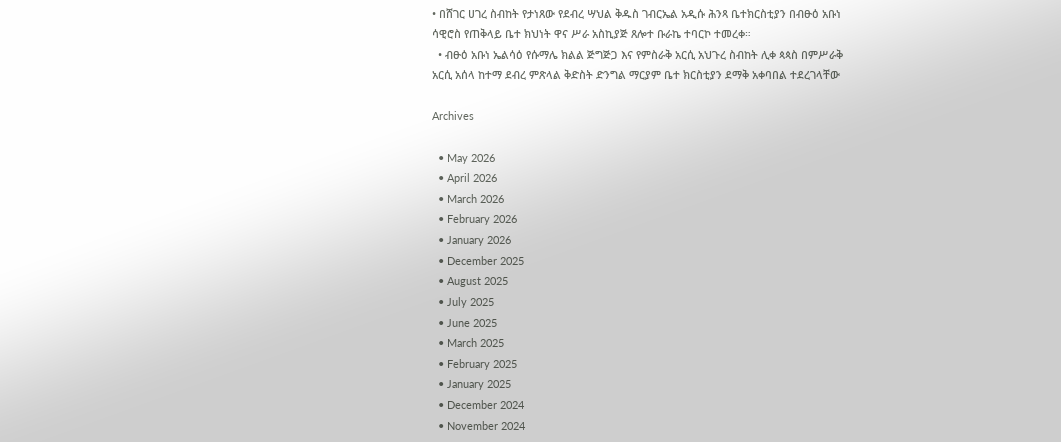• በሸገር ሀገረ ስብከት የታነጸው የደብረ ሣህል ቅዱስ ገብርኤል አዲሱ ሕንጻ ቤተክርስቲያን በብፁዕ አቡነ ሳዊሮስ የጠቅላይ ቤተ ክህነት ዋና ሥራ አስኪያጅ ጸሎተ ቡራኬ ተባርኮ ተመረቀ።
  • ብፁዕ አቡነ ኤልሳዕ የሱማሌ ክልል ጅግጅጋ እና የምስራቅ አርሲ አህጉረ ስብከት ሊቀ ጳጳስ በምሥራቅ አርሲ አሰላ ከተማ ደብረ ምጽላል ቅድስት ድንግል ማርያም ቤተ ክርስቲያን ደማቅ አቀባበል ተደረገላቸው

Archives

  • May 2026
  • April 2026
  • March 2026
  • February 2026
  • January 2026
  • December 2025
  • August 2025
  • July 2025
  • June 2025
  • March 2025
  • February 2025
  • January 2025
  • December 2024
  • November 2024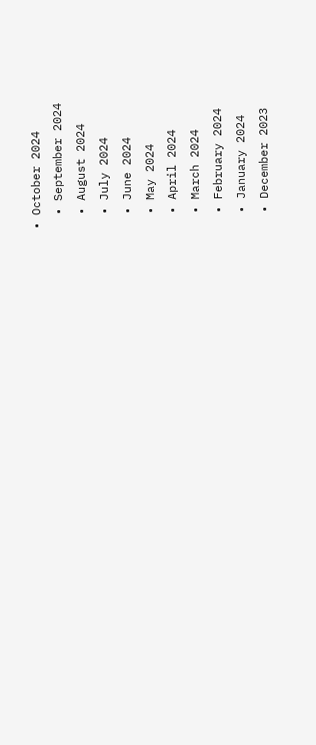• October 2024
  • September 2024
  • August 2024
  • July 2024
  • June 2024
  • May 2024
  • April 2024
  • March 2024
  • February 2024
  • January 2024
  • December 2023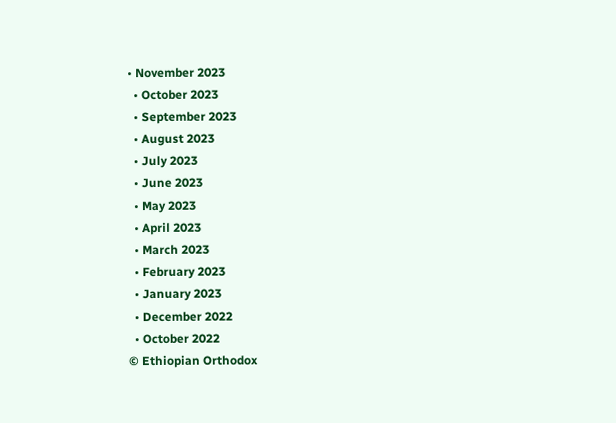• November 2023
  • October 2023
  • September 2023
  • August 2023
  • July 2023
  • June 2023
  • May 2023
  • April 2023
  • March 2023
  • February 2023
  • January 2023
  • December 2022
  • October 2022
© Ethiopian Orthodox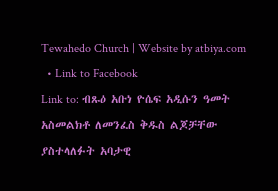Tewahedo Church | Website by atbiya.com
  • Link to Facebook
Link to: ብጹዕ አቡነ ዮሴፍ አዲሱን ዓመት አስመልክቶ ለመንፈስ ቅዱስ ልጆቻቸው ያስተላለፉት አባታዊ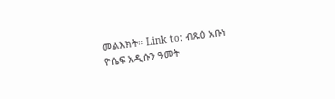መልእክት። Link to: ብጹዕ አቡነ ዮሴፍ አዲሱን ዓመት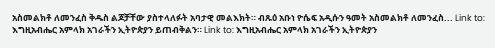አስመልክቶ ለመንፈስ ቅዱስ ልጆቻቸው ያስተላለፉት አባታዊ መልእክት። ብጹዕ አቡነ ዮሴፍ አዲሱን ዓመት አስመልክቶ ለመንፈስ... Link to: እግዚአብሔር አምላክ አገራችን ኢትዮጵያን ይጠብቅልን። Link to: እግዚአብሔር አምላክ አገራችን ኢትዮጵያን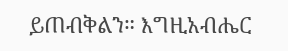ይጠብቅልን። እግዚአብሔር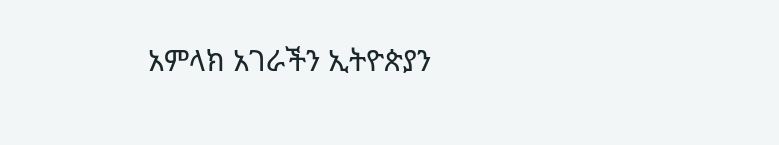አምላክ አገራችን ኢትዮጵያን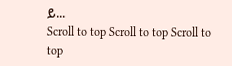ይ...
Scroll to top Scroll to top Scroll to top